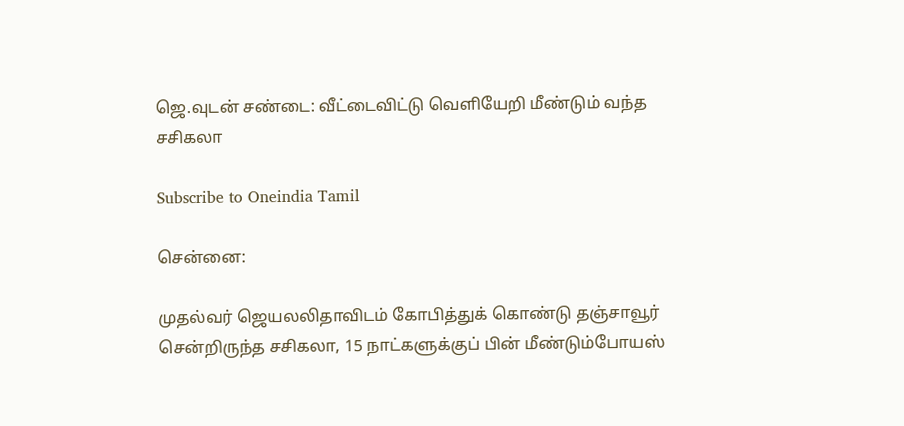ஜெ.வுடன் சண்டை: வீட்டைவிட்டு வெளியேறி மீண்டும் வந்த சசிகலா

Subscribe to Oneindia Tamil

சென்னை:

முதல்வர் ஜெயலலிதாவிடம் கோபித்துக் கொண்டு தஞ்சாவூர் சென்றிருந்த சசிகலா, 15 நாட்களுக்குப் பின் மீண்டும்போயஸ்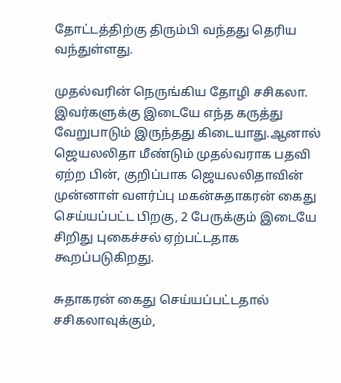தோட்டத்திற்கு திரும்பி வந்தது தெரிய வந்துள்ளது.

முதல்வரின் நெருங்கிய தோழி சசிகலா. இவர்களுக்கு இடையே எந்த கருத்து வேறுபாடும் இருந்தது கிடையாது.ஆனால் ஜெயலலிதா மீண்டும் முதல்வராக பதவி ஏற்ற பின், குறிப்பாக ஜெயலலிதாவின் முன்னாள் வளர்ப்பு மகன்சுதாகரன் கைது செய்யப்பட்ட பிறகு, 2 பேருக்கும் இடையே சிறிது புகைச்சல் ஏற்பட்டதாக கூறப்படுகிறது.

சுதாகரன் கைது செய்யப்பட்டதால் சசிகலாவுக்கும்,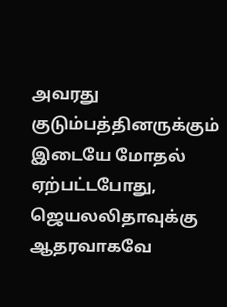அவரது குடும்பத்தினருக்கும் இடையே மோதல் ஏற்பட்டபோது, ஜெயலலிதாவுக்கு ஆதரவாகவே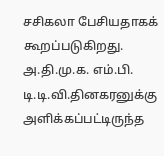சசிகலா பேசியதாகக் கூறப்படுகிறது. அ.தி.மு.க. எம்.பி. டி.டி.வி.தினகரனுக்கு அளிக்கப்பட்டிருந்த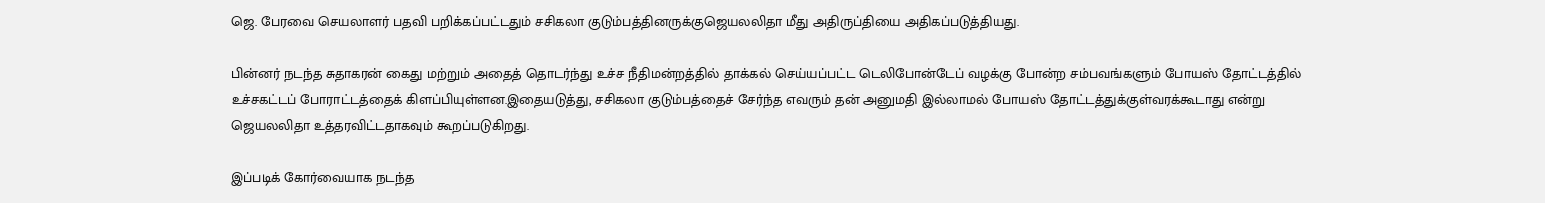ஜெ. பேரவை செயலாளர் பதவி பறிக்கப்பட்டதும் சசிகலா குடும்பத்தினருக்குஜெயலலிதா மீது அதிருப்தியை அதிகப்படுத்தியது.

பின்னர் நடந்த சுதாகரன் கைது மற்றும் அதைத் தொடர்ந்து உச்ச நீதிமன்றத்தில் தாக்கல் செய்யப்பட்ட டெலிபோன்டேப் வழக்கு போன்ற சம்பவங்களும் போயஸ் தோட்டத்தில் உச்சகட்டப் போராட்டத்தைக் கிளப்பியுள்ளன.இதையடுத்து, சசிகலா குடும்பத்தைச் சேர்ந்த எவரும் தன் அனுமதி இல்லாமல் போயஸ் தோட்டத்துக்குள்வரக்கூடாது என்று ஜெயலலிதா உத்தரவிட்டதாகவும் கூறப்படுகிறது.

இப்படிக் கோர்வையாக நடந்த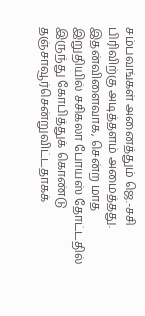சம்பவங்கள் அனைத்தும் ஜெ.-சசி பிரிவிற்கு அடித்தளம் அமைத்தது. இதன்விளைவாக, சென்ற மாத இறுதியில் சசிகலா போயஸ் தோட்டதில் இருந்து கோபித்துக் கொண்டு தஞ்சாவூர்சென்றுவிட்டதாகக்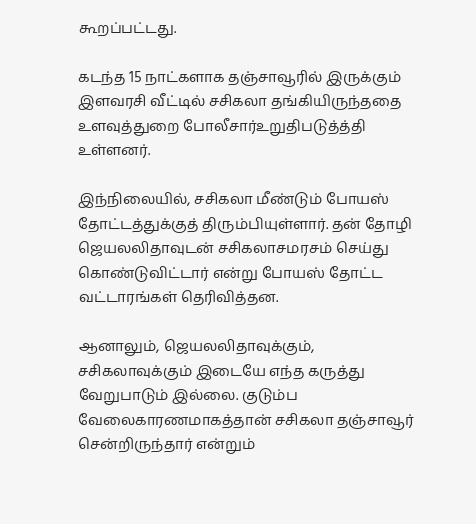கூறப்பட்டது.

கடந்த 15 நாட்களாக தஞ்சாவூரில் இருக்கும் இளவரசி வீட்டில் சசிகலா தங்கியிருந்ததை உளவுத்துறை போலீசார்உறுதிபடுத்த்தி உள்ளனர்.

இந்நிலையில், சசிகலா மீண்டும் போயஸ் தோட்டத்துக்குத் திரும்பியுள்ளார். தன் தோழி ஜெயலலிதாவுடன் சசிகலாசமரசம் செய்து கொண்டுவிட்டார் என்று போயஸ் தோட்ட வட்டாரங்கள் தெரிவித்தன.

ஆனாலும், ஜெயலலிதாவுக்கும், சசிகலாவுக்கும் இடையே எந்த கருத்து வேறுபாடும் இல்லை. குடும்ப வேலைகாரணமாகத்தான் சசிகலா தஞ்சாவூர் சென்றிருந்தார் என்றும்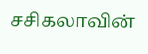சசிகலாவின்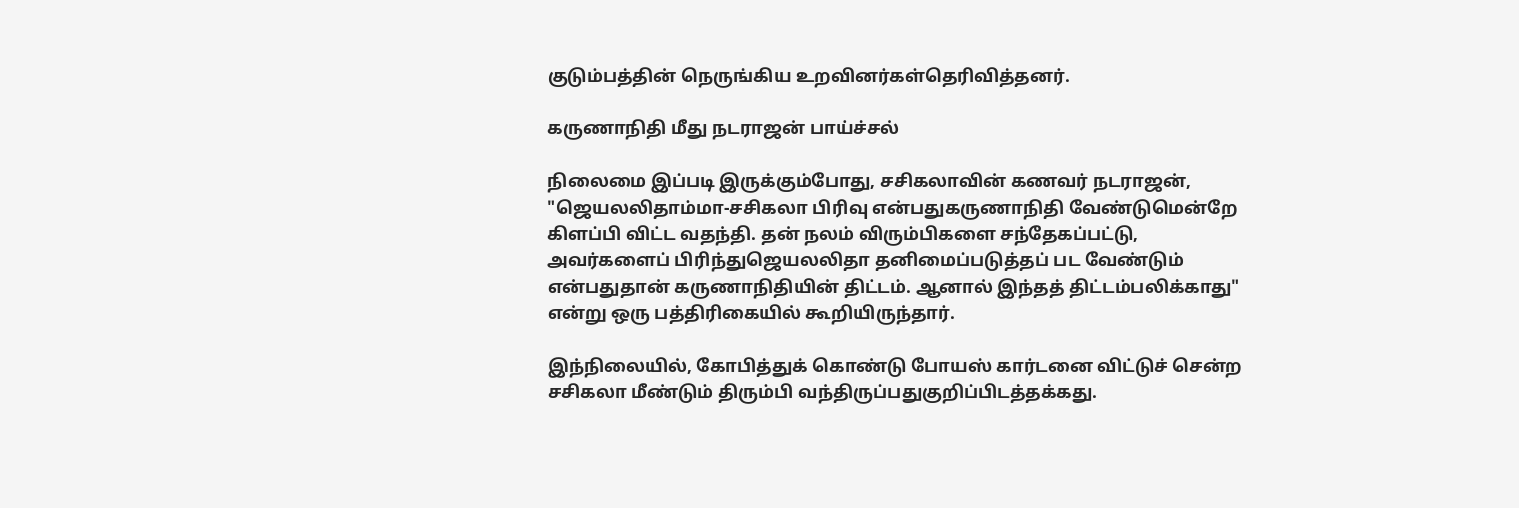குடும்பத்தின் நெருங்கிய உறவினர்கள்தெரிவித்தனர்.

கருணாநிதி மீது நடராஜன் பாய்ச்சல்

நிலைமை இப்படி இருக்கும்போது, சசிகலாவின் கணவர் நடராஜன், "ஜெயலலிதாம்மா-சசிகலா பிரிவு என்பதுகருணாநிதி வேண்டுமென்றே கிளப்பி விட்ட வதந்தி. தன் நலம் விரும்பிகளை சந்தேகப்பட்டு, அவர்களைப் பிரிந்துஜெயலலிதா தனிமைப்படுத்தப் பட வேண்டும் என்பதுதான் கருணாநிதியின் திட்டம். ஆனால் இந்தத் திட்டம்பலிக்காது" என்று ஒரு பத்திரிகையில் கூறியிருந்தார்.

இந்நிலையில், கோபித்துக் கொண்டு போயஸ் கார்டனை விட்டுச் சென்ற சசிகலா மீண்டும் திரும்பி வந்திருப்பதுகுறிப்பிடத்தக்கது.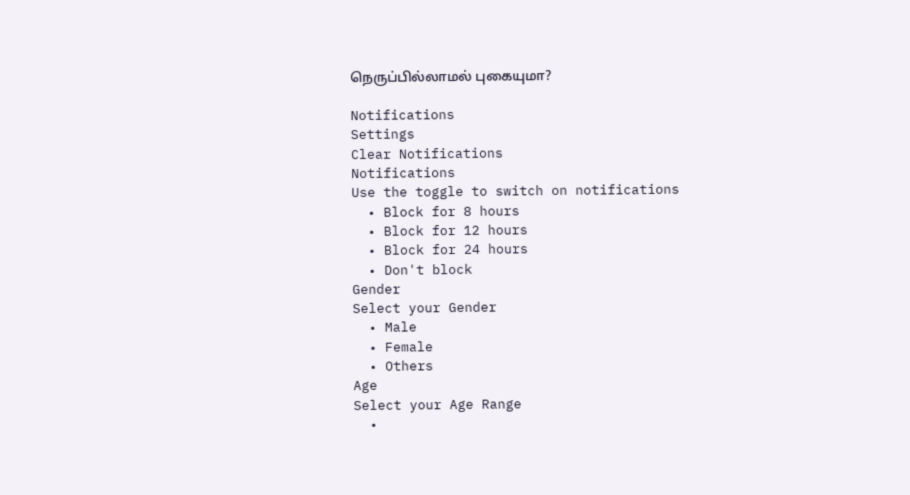நெருப்பில்லாமல் புகையுமா?

Notifications
Settings
Clear Notifications
Notifications
Use the toggle to switch on notifications
  • Block for 8 hours
  • Block for 12 hours
  • Block for 24 hours
  • Don't block
Gender
Select your Gender
  • Male
  • Female
  • Others
Age
Select your Age Range
  •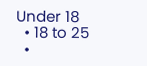Under 18
  • 18 to 25
  •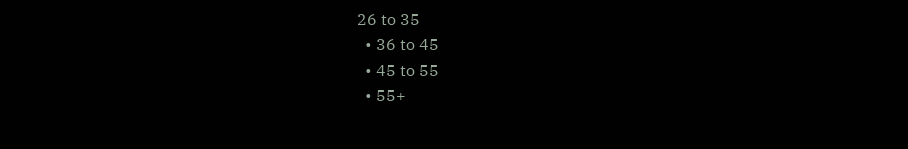26 to 35
  • 36 to 45
  • 45 to 55
  • 55+